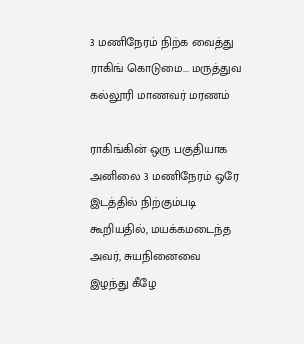3 மணிநேரம் நிற்க வைத்து ராகிங் கொடுமை... மருத்துவ கல்லூரி மாணவர் மரணம்

ராகிங்கின் ஒரு பகுதியாக அனிலை 3 மணிநேரம் ஒரே இடத்தில் நிற்கும்படி கூறியதில், மயக்கமடைந்த அவர், சுயநினைவை இழந்து கீழே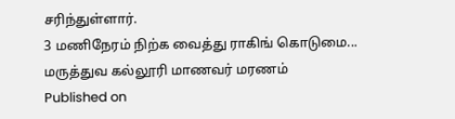சரிந்துள்ளார்.
3 மணிநேரம் நிற்க வைத்து ராகிங் கொடுமை... மருத்துவ கல்லூரி மாணவர் மரணம்
Published on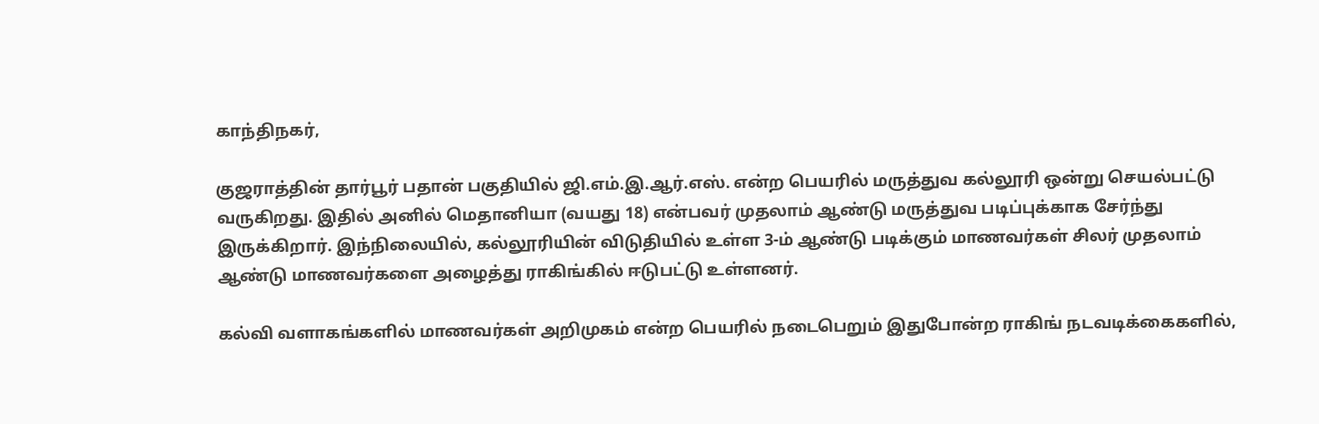காந்திநகர்,

குஜராத்தின் தார்பூர் பதான் பகுதியில் ஜி.எம்.இ.ஆர்.எஸ். என்ற பெயரில் மருத்துவ கல்லூரி ஒன்று செயல்பட்டு வருகிறது. இதில் அனில் மெதானியா (வயது 18) என்பவர் முதலாம் ஆண்டு மருத்துவ படிப்புக்காக சேர்ந்து இருக்கிறார். இந்நிலையில், கல்லூரியின் விடுதியில் உள்ள 3-ம் ஆண்டு படிக்கும் மாணவர்கள் சிலர் முதலாம் ஆண்டு மாணவர்களை அழைத்து ராகிங்கில் ஈடுபட்டு உள்ளனர்.

கல்வி வளாகங்களில் மாணவர்கள் அறிமுகம் என்ற பெயரில் நடைபெறும் இதுபோன்ற ராகிங் நடவடிக்கைகளில்,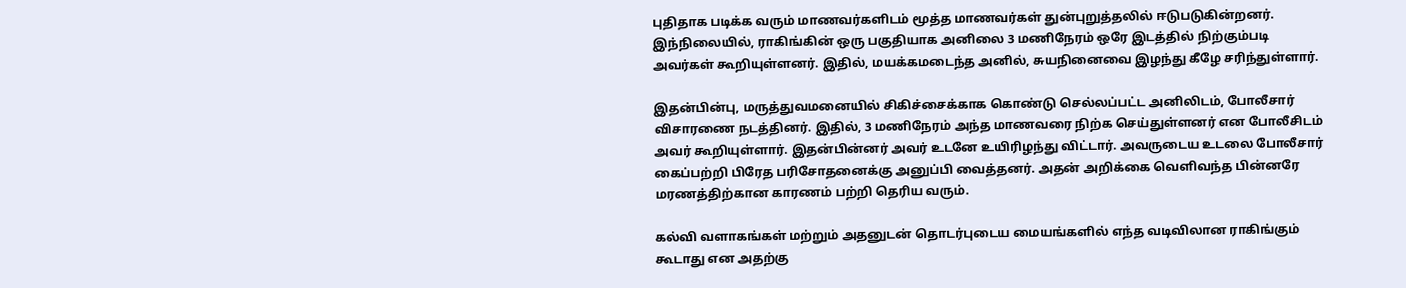புதிதாக படிக்க வரும் மாணவர்களிடம் மூத்த மாணவர்கள் துன்புறுத்தலில் ஈடுபடுகின்றனர். இந்நிலையில், ராகிங்கின் ஒரு பகுதியாக அனிலை 3 மணிநேரம் ஒரே இடத்தில் நிற்கும்படி அவர்கள் கூறியுள்ளனர். இதில், மயக்கமடைந்த அனில், சுயநினைவை இழந்து கீழே சரிந்துள்ளார்.

இதன்பின்பு, மருத்துவமனையில் சிகிச்சைக்காக கொண்டு செல்லப்பட்ட அனிலிடம், போலீசார் விசாரணை நடத்தினர். இதில், 3 மணிநேரம் அந்த மாணவரை நிற்க செய்துள்ளனர் என போலீசிடம் அவர் கூறியுள்ளார். இதன்பின்னர் அவர் உடனே உயிரிழந்து விட்டார். அவருடைய உடலை போலீசார் கைப்பற்றி பிரேத பரிசோதனைக்கு அனுப்பி வைத்தனர். அதன் அறிக்கை வெளிவந்த பின்னரே மரணத்திற்கான காரணம் பற்றி தெரிய வரும்.

கல்வி வளாகங்கள் மற்றும் அதனுடன் தொடர்புடைய மையங்களில் எந்த வடிவிலான ராகிங்கும் கூடாது என அதற்கு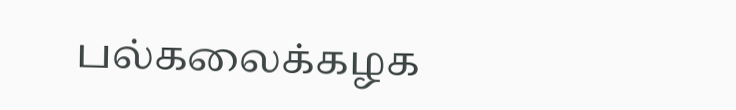பல்கலைக்கழக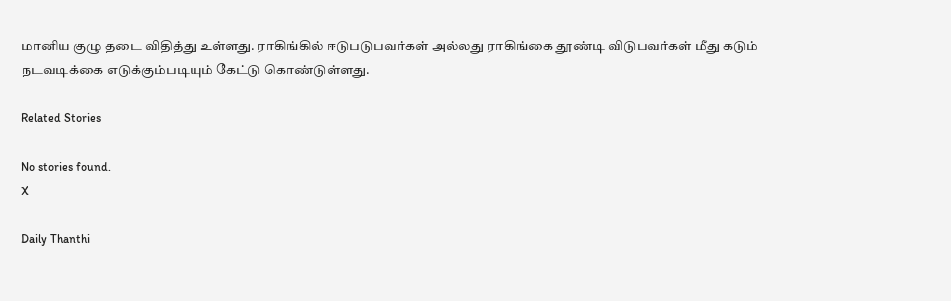மானிய குழு தடை விதித்து உள்ளது. ராகிங்கில் ஈடுபடுபவர்கள் அல்லது ராகிங்கை தூண்டி விடுபவர்கள் மீது கடும் நடவடிக்கை எடுக்கும்படியும் கேட்டு கொண்டுள்ளது.

Related Stories

No stories found.
X

Daily Thanthi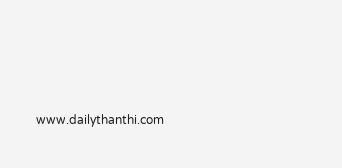www.dailythanthi.com